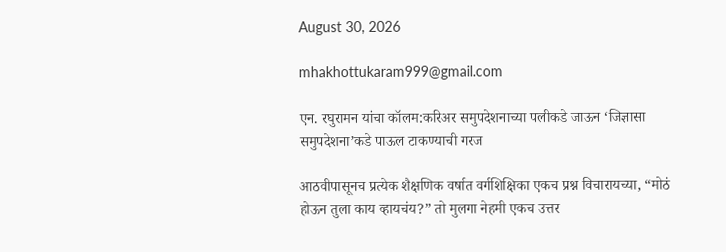August 30, 2026

mhakhottukaram999@gmail.com

एन. रघुरामन यांचा कॉलम:करिअर समुपदेशनाच्या पलीकडे जाऊन ‘जिज्ञासा समुपदेशना’कडे पाऊल टाकण्याची गरज

आठवीपासूनच प्रत्येक शैक्षणिक वर्षात वर्गशिक्षिका एकच प्रश्न विचारायच्या, “मोठं होऊन तुला काय व्हायचंय?” तो मुलगा नेहमी एकच उत्तर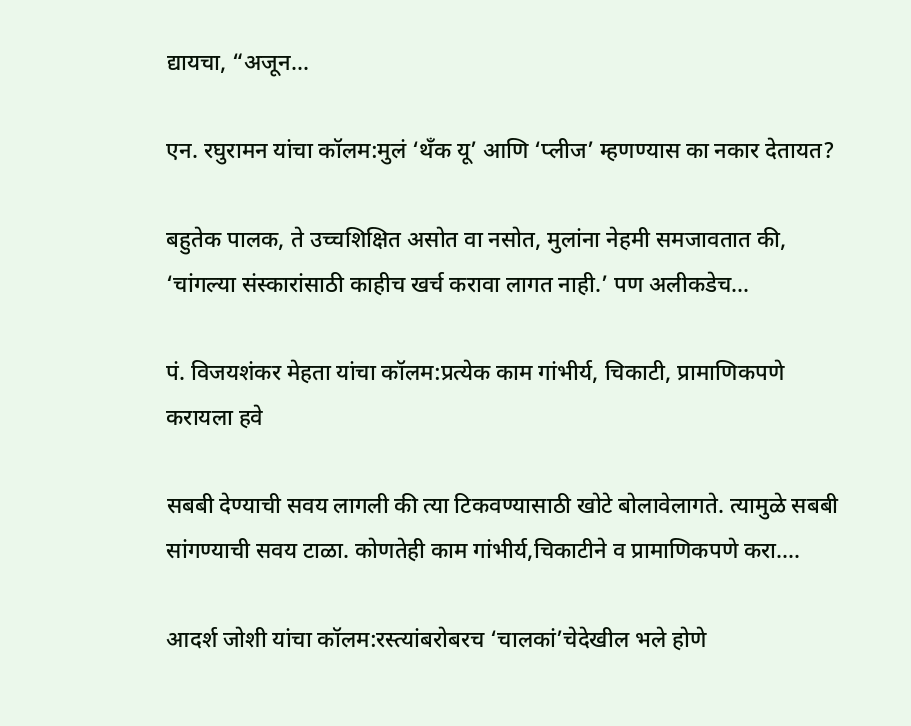द्यायचा, “अजून...

एन. रघुरामन यांचा कॉलम:मुलं ‘थँक यू’ आणि ‘प्लीज’ म्हणण्यास का नकार देतायत?

बहुतेक पालक, ते उच्चशिक्षित असोत वा नसोत, मुलांना नेहमी समजावतात की, ‘चांगल्या संस्कारांसाठी काहीच खर्च करावा लागत नाही.’ पण अलीकडेच...

पं. विजयशंकर मेहता यांचा कॉलम:प्रत्येक काम गांभीर्य, चिकाटी, प्रामाणिकपणे करायला हवे

सबबी देण्याची सवय लागली की त्या टिकवण्यासाठी खोटे बोलावेलागते. त्यामुळे सबबी सांगण्याची सवय टाळा. कोणतेही काम गांभीर्य,चिकाटीने व प्रामाणिकपणे करा....

आदर्श जोशी यांचा कॉलम:रस्त्यांबरोबरच ‘चालकां’चेदेखील भले होणे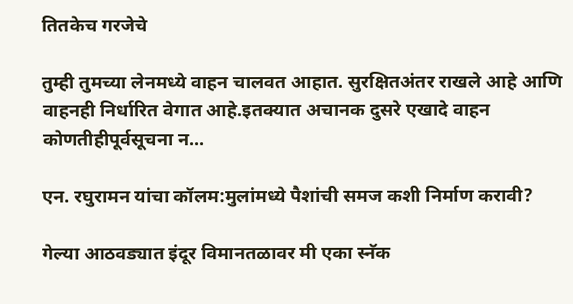तितकेच गरजेचे

तुम्ही तुमच्या लेनमध्ये वाहन चालवत आहात. सुरक्षितअंतर राखले आहे आणि वाहनही निर्धारित वेगात आहे.इतक्यात अचानक दुसरे एखादे वाहन कोणतीहीपूर्वसूचना न...

एन. रघुरामन यांचा कॉलम:मुलांमध्ये पैशांची समज कशी निर्माण करावी?

गेल्या आठवड्यात इंदूर विमानतळावर मी एका स्नॅक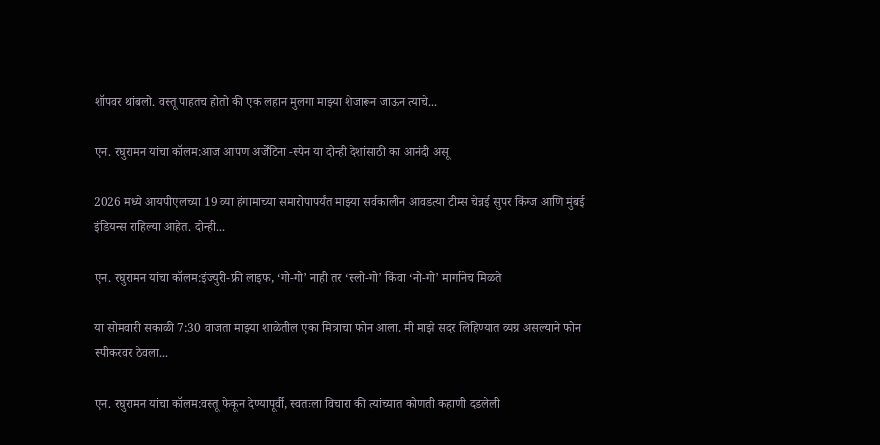शॉपवर थांबलो. वस्तू पाहतच होतो की एक लहान मुलगा माझ्या शेजारून जाऊन त्याचे...

एन. रघुरामन यांचा कॉलम:आज आपण अर्जेंटिना -स्पेन या दोन्ही देशांसाठी का आनंदी असू

2026 मध्ये आयपीएलच्या 19 व्या हंगामाच्या समारोपापर्यंत माझ्या सर्वकालीन आवडत्या टीम्स चेन्नई सुपर किंग्ज आणि मुंबई इंडियन्स राहिल्या आहेत. दोन्ही...

एन. रघुरामन यांचा कॉलम:इंज्युरी-फ्री लाइफ, ‘गो-गो’ नाही तर ‘स्लो-गो’ किंवा ‘नो-गो’ मार्गानेच मिळते

या सोमवारी सकाळी 7:30 वाजता माझ्या शाळेतील एका मित्राचा फोन आला. मी माझे सदर लिहिण्यात व्यग्र असल्याने फोन स्पीकरवर ठेवला...

एन. रघुरामन यांचा कॉलम:वस्तू फेकून देण्यापूर्वी, स्वतःला विचारा की त्यांच्यात कोणती कहाणी दडलेली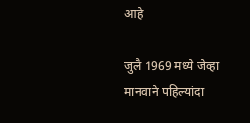आहे

जुलै 1969 मध्ये जेव्हा मानवाने पहिल्यांदा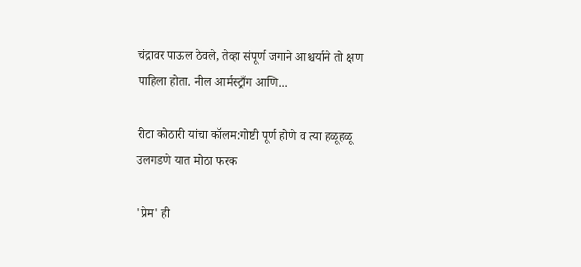चंद्रावर पाऊल ठेवले, तेव्हा संपूर्ण जगाने आश्चर्याने तो क्षण पाहिला होता. नील आर्मस्ट्राँग आणि...

रीटा कोठारी यांचा कॉलम:गोष्टी पूर्ण होणे व त्या हळूहळू उलगडणे यात मोठा फरक

'प्रेम' ही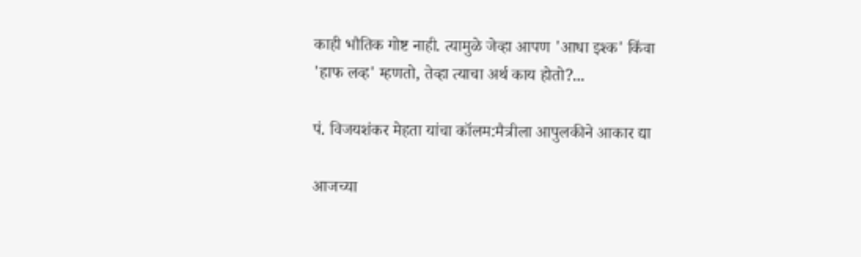काही भौतिक गोष्ट नाही. त्यामुळे जेव्हा आपण 'आधा इश्क' किंवा 'हाफ लव्ह' म्हणतो, तेव्हा त्याचा अर्थ काय होतो?...

पं. विजयशंकर मेहता यांचा कॉलम:मैत्रीला आपुलकीने आकार द्या

आजच्या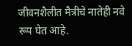जीवनशैलीत मैत्रीचे नातेही नवे रूप घेत आहे.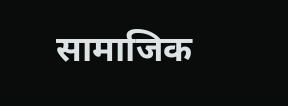सामाजिक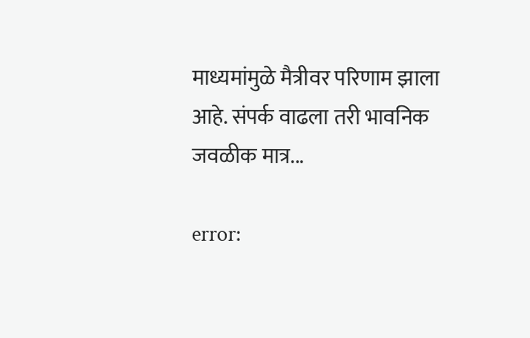माध्यमांमुळे मैत्रीवर परिणाम झाला आहे. संपर्क वाढला तरी भावनिक जवळीक मात्र...

error: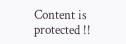Content is protected !!